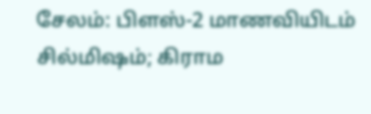சேலம்: பிளஸ்-2 மாணவியிடம் சில்மிஷம்; கிராம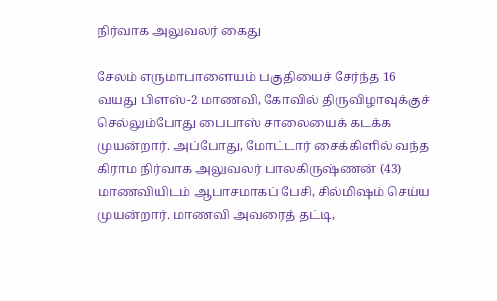நிர்வாக அலுவலர் கைது

சேலம் எருமாபாளையம் பகுதியைச் சேர்ந்த 16 வயது பிளஸ்-2 மாணவி, கோவில் திருவிழாவுக்குச் செல்லும்போது பைபாஸ் சாலையைக் கடக்க முயன்றார். அப்போது, மோட்டார் சைக்கிளில் வந்த கிராம நிர்வாக அலுவலர் பாலகிருஷ்ணன் (43) மாணவியிடம் ஆபாசமாகப் பேசி, சில்மிஷம் செய்ய முயன்றார். மாணவி அவரைத் தட்டி,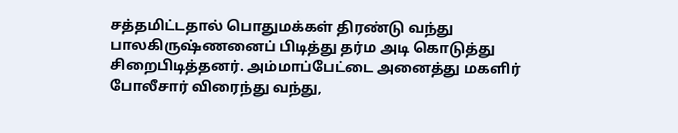சத்தமிட்டதால் பொதுமக்கள் திரண்டு வந்து பாலகிருஷ்ணனைப் பிடித்து தர்ம அடி கொடுத்து சிறைபிடித்தனர். அம்மாப்பேட்டை அனைத்து மகளிர் போலீசார் விரைந்து வந்து,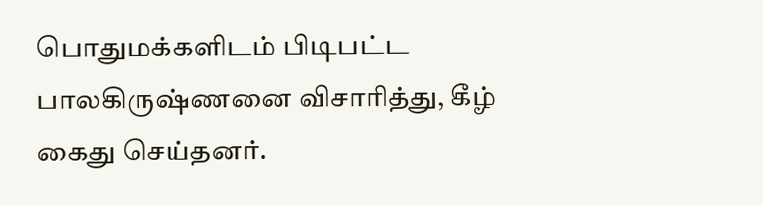பொதுமக்களிடம் பிடிபட்ட பாலகிருஷ்ணனை விசாரித்து, கீழ் கைது செய்தனர்.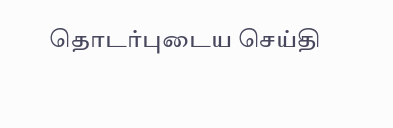தொடர்புடைய செய்தி